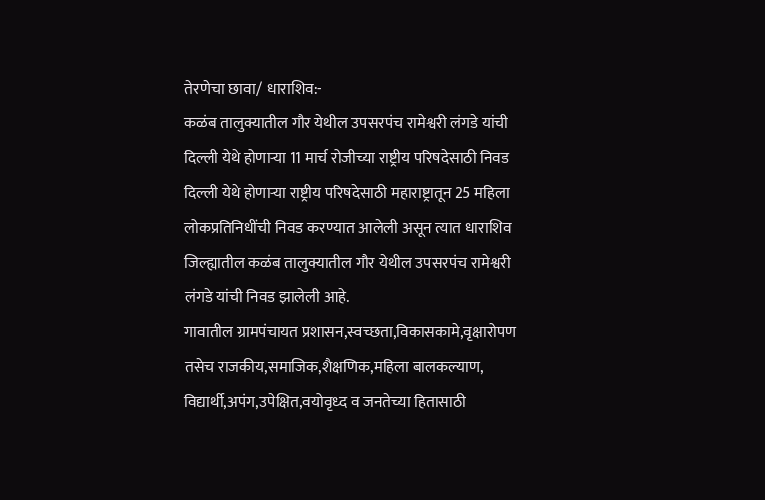तेरणेचा छावा/ धाराशिव:-
कळंब तालुक्यातील गौर येथील उपसरपंच रामेश्वरी लंगडे यांची दिल्ली येथे होणाऱ्या 11 मार्च रोजीच्या राष्ट्रीय परिषदेसाठी निवड
दिल्ली येथे होणाऱ्या राष्ट्रीय परिषदेसाठी महाराष्ट्रातून 25 महिला लोकप्रतिनिधींची निवड करण्यात आलेली असून त्यात धाराशिव जिल्ह्यातील कळंब तालुक्यातील गौर येथील उपसरपंच रामेश्वरी लंगडे यांची निवड झालेली आहे.
गावातील ग्रामपंचायत प्रशासन,स्वच्छता,विकासकामे,वृक्षारोपण तसेच राजकीय,समाजिक,शैक्षणिक,महिला बालकल्याण, विद्यार्थी,अपंग,उपेक्षित,वयोवृध्द व जनतेच्या हितासाठी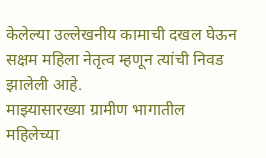केलेल्या उल्लेखनीय कामाची दखल घेऊन सक्षम महिला नेतृत्व म्हणून त्यांची निवड झालेली आहे.
माझ्यासारख्या ग्रामीण भागातील महिलेच्या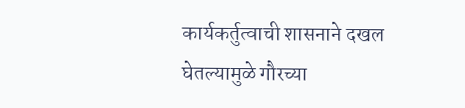कार्यकर्तुत्वाची शासनाने दखल घेतल्यामुळे गौरच्या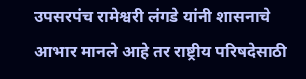उपसरपंच रामेश्वरी लंगडे यांनी शासनाचे आभार मानले आहे तर राष्ट्रीय परिषदेसाठी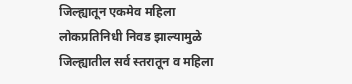जिल्ह्यातून एकमेव महिला लोकप्रतिनिधी निवड झाल्यामुळे जिल्ह्यातील सर्व स्तरातून व महिला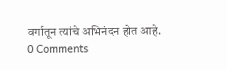वर्गातून त्यांचे अभिनंदन होत आहे.
0 Comments